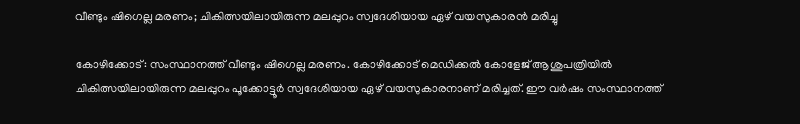വീണ്ടും ഷിഗെല്ല മരണം; ചികിത്സയിലായിരുന്ന മലപ്പുറം സ്വദേശിയായ ഏഴ് വയസുകാരന്‍ മരിച്ചു

കോഴിക്കോട്: സംസ്ഥാനത്ത് വീണ്ടും ഷിഗെല്ല മരണം. കോഴിക്കോട് മെഡിക്കൽ കോളേജ് ആശുപത്രിയിൽ ചികിത്സയിലായിരുന്ന മലപ്പുറം പൂക്കോട്ടൂർ സ്വദേശിയായ ഏഴ് വയസുകാരനാണ് മരിച്ചത്. ഈ വർഷം സംസ്ഥാനത്ത്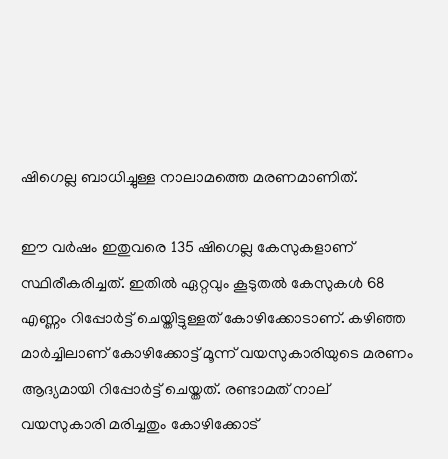ഷിഗെല്ല ബാധിച്ചുള്ള നാലാമത്തെ മരണമാണിത്.

ഈ വർഷം ഇതുവരെ 135 ഷിഗെല്ല കേസുകളാണ് സ്ഥിരീകരിച്ചത്. ഇതിൽ ഏറ്റവും കൂടുതൽ കേസുകൾ 68 എണ്ണം റിപ്പോർട്ട് ചെയ്തിട്ടുള്ളത് കോഴിക്കോടാണ്. കഴിഞ്ഞ മാർച്ചിലാണ് കോഴിക്കോട്ട് മൂന്ന് വയസുകാരിയുടെ മരണം ആദ്യമായി റിപ്പോർട്ട് ചെയ്തത്. രണ്ടാമത് നാല് വയസുകാരി മരിച്ചതും കോഴിക്കോട്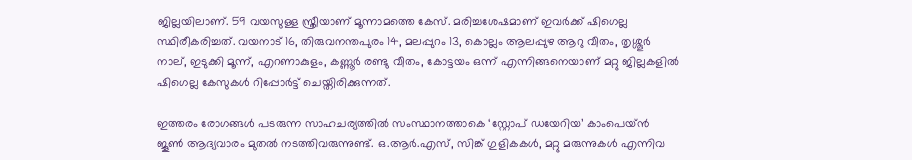ജില്ലയിലാണ്. 59 വയസുള്ള സ്ത്രീയാണ് മൂന്നാമത്തെ കേസ്. മരിച്ചശേഷമാണ് ഇവർക്ക് ഷിഗെല്ല സ്ഥിരീകരിച്ചത്. വയനാട് 16, തിരുവനന്തപുരം 14, മലപ്പുറം 13, കൊല്ലം ആലപ്പുഴ ആറു വീതം, തൃശ്ശൂർ നാല്, ഇടുക്കി മൂന്ന്, എറണാകുളം, കണ്ണൂർ രണ്ടു വീതം, കോട്ടയം ഒന്ന് എന്നിങ്ങനെയാണ് മറ്റു ജില്ലകളിൽ ഷിഗെല്ല കേസുകൾ റിപ്പോർട്ട് ചെയ്തിരിക്കുന്നത്.

ഇത്തരം രോഗങ്ങൾ പടരുന്ന സാഹചര്യത്തിൽ സംസ്ഥാനത്താകെ ‘സ്റ്റോപ് ഡയേറിയ’ കാംപെയ്ൻ ജൂൺ ആദ്യവാരം മുതൽ നടത്തിവരുന്നുണ്ട്. ഒ.ആർ.എസ്, സിങ്ക് ഗുളികകൾ, മറ്റു മരുന്നുകൾ എന്നിവ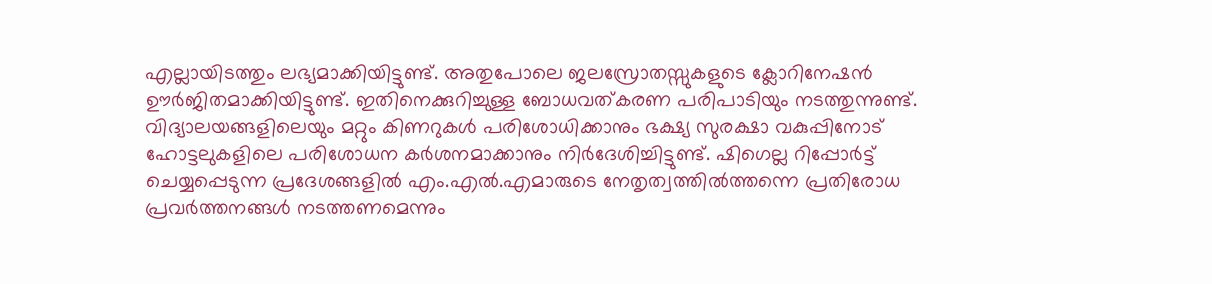എല്ലായിടത്തും ലഭ്യമാക്കിയിട്ടുണ്ട്. അതുപോലെ ജലസ്രോതസ്സുകളുടെ ക്ലോറിനേഷൻ ഊർജിതമാക്കിയിട്ടുണ്ട്. ഇതിനെക്കുറിച്ചുള്ള ബോധവത്കരണ പരിപാടിയും നടത്തുന്നുണ്ട്. വിദ്യാലയങ്ങളിലെയും മറ്റും കിണറുകൾ പരിശോധിക്കാനും ഭക്ഷ്യ സുരക്ഷാ വകുപ്പിനോട് ഹോട്ടലുകളിലെ പരിശോധന കർശനമാക്കാനും നിർദേശിച്ചിട്ടുണ്ട്. ഷിഗെല്ല റിപ്പോർട്ട് ചെയ്യപ്പെടുന്ന പ്രദേശങ്ങളിൽ എം.എൽ.എമാരുടെ നേതൃത്വത്തിൽത്തന്നെ പ്രതിരോധ പ്രവർത്തനങ്ങൾ നടത്തണമെന്നും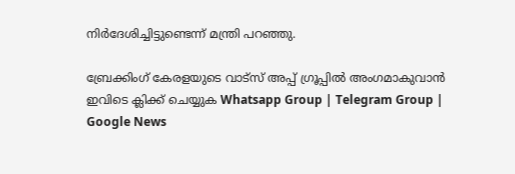നിർദേശിച്ചിട്ടുണ്ടെന്ന് മന്ത്രി പറഞ്ഞു.

ബ്രേക്കിംഗ് കേരളയുടെ വാട്സ് അപ്പ് ഗ്രൂപ്പിൽ അംഗമാകുവാൻ ഇവിടെ ക്ലിക്ക് ചെയ്യുക Whatsapp Group | Telegram Group | Google News